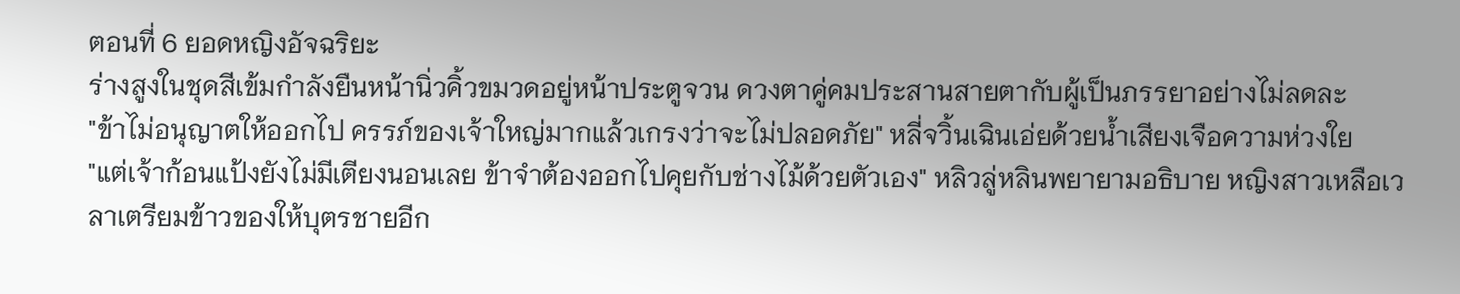ตอนที่ 6 ยอดหญิงอัจฉริยะ
ร่างสูงในชุดสีเข้มกำลังยืนหน้านิ่วคิ้วขมวดอยู่หน้าประตูจวน ดวงตาคู่คมประสานสายตากับผู้เป็นภรรยาอย่างไม่ลดละ
"ข้าไม่อนุญาตให้ออกไป ครรภ์ของเจ้าใหญ่มากแล้วเกรงว่าจะไม่ปลอดภัย" หลี่จวิ้นเฉินเอ่ยด้วยน้ำเสียงเจือความห่วงใย
"แต่เจ้าก้อนแป้งยังไม่มีเตียงนอนเลย ข้าจำต้องออกไปคุยกับช่างไม้ด้วยตัวเอง" หลิวลู่หลินพยายามอธิบาย หญิงสาวเหลือเวลาเตรียมข้าวของให้บุตรชายอีก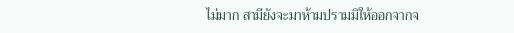ไม่มาก สามียังจะมาห้ามปรามมิให้ออกจากจ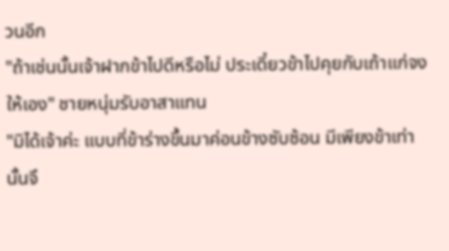วนอีก
"ถ้าเช่นนั้นเจ้าฝากข้าไปดีหรือไม่ ประเดี๋ยวข้าไปคุยกับเถ้าแก่จงให้เอง" ชายหนุ่มรับอาสาแทน
"มิได้เจ้าค่ะ แบบที่ข้าร่างขึ้นมาค่อนข้างซับซ้อน มีเพียงข้าเท่านั้นจึ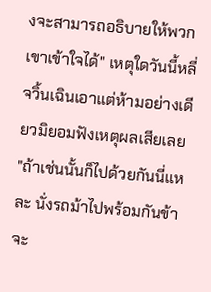งจะสามารถอธิบายให้พวกเขาเข้าใจได้" เหตุใดวันนี้หลี่จวิ้นเฉินเอาแต่ห้ามอย่างเดียวมิยอมฟังเหตุผลเสียเลย
"ถ้าเช่นนั้นก็ไปด้วยกันนี่แหละ นั่งรถม้าไปพร้อมกันข้าจะ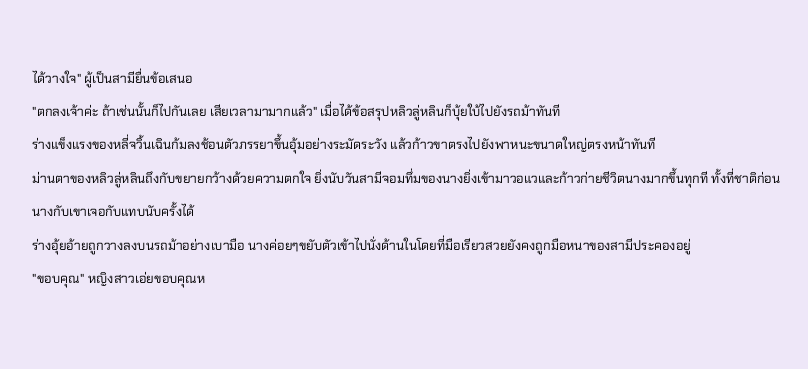ได้วางใจ" ผู้เป็นสามียื่นข้อเสนอ
"ตกลงเจ้าค่ะ ถ้าเช่นนั้นก็ไปกันเลย เสียเวลามามากแล้ว" เมื่อได้ข้อสรุปหลิวลู่หลินก็บุ้ยใบ้ไปยังรถม้าทันที
ร่างแข็งแรงของหลี่จวิ้นเฉินก้มลงช้อนตัวภรรยาขึ้นอุ้มอย่างระมัดระวัง แล้วก้าวขาตรงไปยังพาหนะขนาดใหญ่ตรงหน้าทันที
ม่านตาของหลิวลู่หลินถึงกับขยายกว้างด้วยความตกใจ ยิ่งนับวันสามีจอมทึ่มของนางยิ่งเข้ามาวอแวและก้าวก่ายชีวิตนางมากขึ้นทุกที ทั้งที่ชาติก่อนนางกับเขาเจอกับแทบนับครั้งได้
ร่างอุ้ยอ้ายถูกวางลงบนรถม้าอย่างเบามือ นางค่อยๆขยับตัวเข้าไปนั่งด้านในโดยที่มือเรียวสวยยังคงถูกมือหนาของสามีประคองอยู่
"ขอบคุณ" หญิงสาวเอ่ยขอบคุณห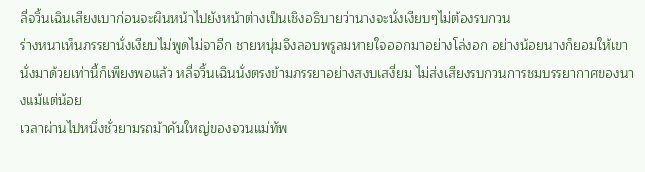ลี่จวิ้นเฉินเสียงเบาก่อนจะผินหน้าไปยังหน้าต่างเป็นเชิงอธิบายว่านางจะนั่งเงียบๆไม่ต้องรบกวน
ร่างหนาเห็นภรรยานั่งเงียบไม่พูดไม่จาอีก ชายหนุ่มจึงลอบพรูลมหายใจออกมาอย่างโล่งอก อย่างน้อยนางก็ยอมให้เขานั่งมาด้วยเท่านี้ก็เพียงพอแล้ว หลี่จวิ้นเฉินนั่งตรงข้ามภรรยาอย่างสงบเสงี่ยม ไม่ส่งเสียงรบกวนการชมบรรยากาศของนางแม้แต่น้อย
เวลาผ่านไปหนึ่งชั่วยามรถม้าคันใหญ่ของจวนแม่ทัพ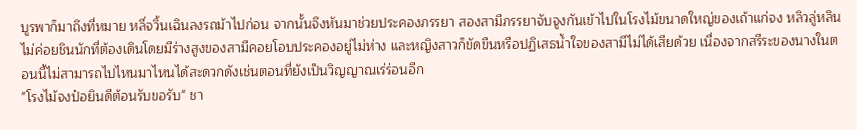บูรพาก็มาถึงที่หมาย หลี่จวิ้นเฉินลงรถม้าไปก่อน จากนั้นจึงหันมาช่วยประคองภรรยา สองสามีภรรยาจับจูงกันเข้าไปในโรงไม้ขนาดใหญ่ของเถ้าแก่จง หลิวลู่หลินไม่ค่อยชินนักที่ต้องเดินโดยมีร่างสูงของสามีคอยโอบประคองอยู่ไม่ห่าง และหญิงสาวก็ขัดขืนหรือปฏิเสธน้ำใจของสามีไม่ได้เสียด้วย เนื่องจากสรีระของนางในตอนนี้ไม่สามารถไปไหนมาไหนได้สะดวกดังเช่นตอนที่ยังเป็นวิญญาณเร่ร่อนอีก
"โรงไม้จงป๋อยินดีต้อนรับขอรับ" ชา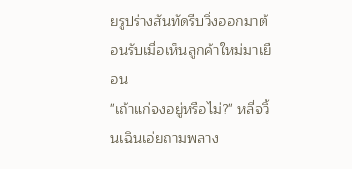ยรูปร่างสันทัดรีบวิ่งออกมาต้อนรับเมื่อเห็นลูกค้าใหม่มาเยือน
"เถ้าแก่จงอยู่หรือไม่?" หลี่จวิ้นเฉินเอ่ยถามพลาง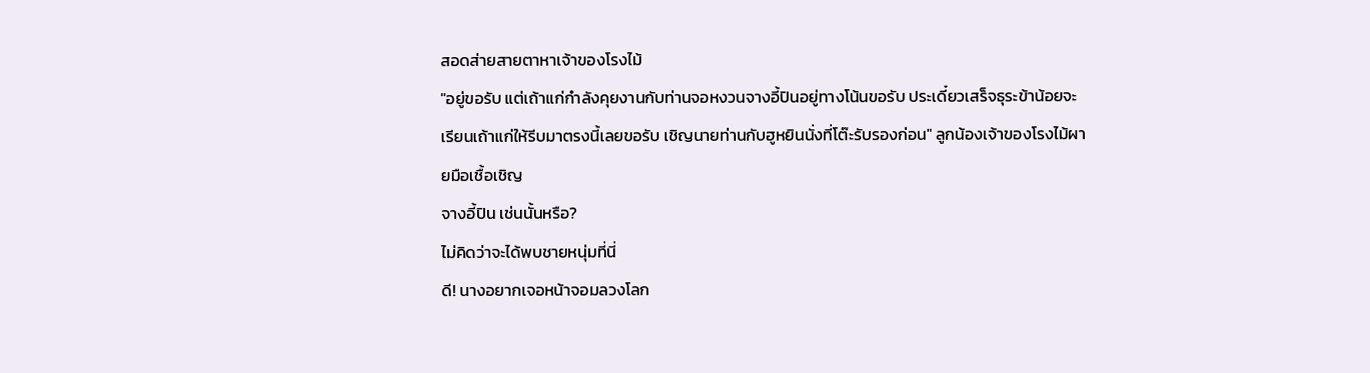สอดส่ายสายตาหาเจ้าของโรงไม้
"อยู่ขอรับ แต่เถ้าแก่กำลังคุยงานกับท่านจอหงวนจางอี้ปินอยู่ทางโน้นขอรับ ประเดี๋ยวเสร็จธุระข้าน้อยจะเรียนเถ้าแก่ให้รีบมาตรงนี้เลยขอรับ เชิญนายท่านกับฮูหยินนั่งที่โต๊ะรับรองก่อน" ลูกน้องเจ้าของโรงไม้ผายมือเชื้อเชิญ
จางอี้ปิน เช่นนั้นหรือ?
ไม่คิดว่าจะได้พบชายหนุ่มที่นี่
ดี! นางอยากเจอหน้าจอมลวงโลก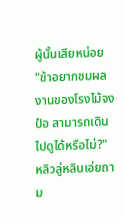ผู้นั้นเสียหน่อย
"ข้าอยากชมผลงานของโรงไม้จงป๋อ สามารถเดินไปดูได้หรือไม่?" หลิวลู่หลินเอ่ยถาม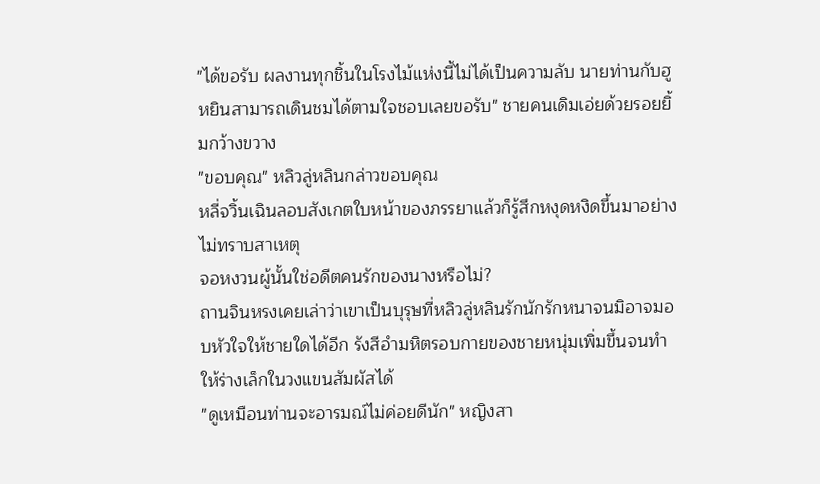"ได้ขอรับ ผลงานทุกชิ้นในโรงไม้แห่งนี้ไม่ได้เป็นความลับ นายท่านกับฮูหยินสามารถเดินชมได้ตามใจชอบเลยขอรับ" ชายคนเดิมเอ่ยด้วยรอยยิ้มกว้างขวาง
"ขอบคุณ" หลิวลู่หลินกล่าวขอบคุณ
หลี่จวิ้นเฉินลอบสังเกตใบหน้าของภรรยาแล้วก็รู้สึกหงุดหงิดขึ้นมาอย่างไม่ทราบสาเหตุ
จอหงวนผู้นั้นใช่อดีตคนรักของนางหรือไม่?
ถานจินหรงเคยเล่าว่าเขาเป็นบุรุษที่หลิวลู่หลินรักนักรักหนาจนมิอาจมอบหัวใจให้ชายใดได้อีก รังสีอำมหิตรอบกายของชายหนุ่มเพิ่มขึ้นจนทำให้ร่างเล็กในวงแขนสัมผัสได้
"ดูเหมือนท่านจะอารมณ์ไม่ค่อยดีนัก" หญิงสา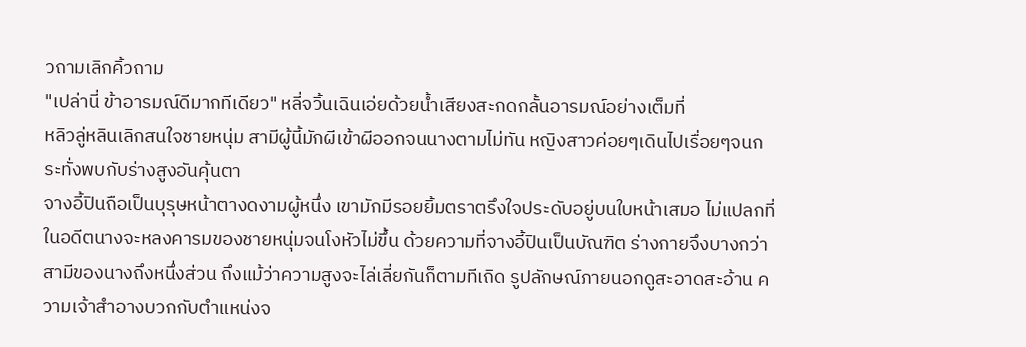วถามเลิกคิ้วถาม
"เปล่านี่ ข้าอารมณ์ดีมากทีเดียว" หลี่จวิ้นเฉินเอ่ยด้วยน้ำเสียงสะกดกลั้นอารมณ์อย่างเต็มที่
หลิวลู่หลินเลิกสนใจชายหนุ่ม สามีผู้นี้มักผีเข้าผีออกจนนางตามไม่ทัน หญิงสาวค่อยๆเดินไปเรื่อยๆจนกระทั่งพบกับร่างสูงอันคุ้นตา
จางอี้ปินถือเป็นบุรุษหน้าตางดงามผู้หนึ่ง เขามักมีรอยยิ้มตราตรึงใจประดับอยู่บนใบหน้าเสมอ ไม่แปลกที่ในอดีตนางจะหลงคารมของชายหนุ่มจนโงหัวไม่ขึ้น ด้วยความที่จางอี้ปินเป็นบัณฑิต ร่างกายจึงบางกว่าสามีของนางถึงหนึ่งส่วน ถึงแม้ว่าความสูงจะไล่เลี่ยกันก็ตามทีเถิด รูปลักษณ์ภายนอกดูสะอาดสะอ้าน ความเจ้าสำอางบวกกับตำแหน่งจ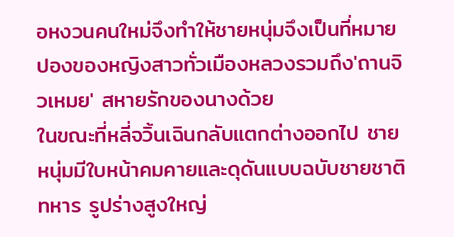อหงวนคนใหม่จึงทำให้ชายหนุ่มจึงเป็นที่หมายปองของหญิงสาวทั่วเมืองหลวงรวมถึง'ถานจิวเหมย' สหายรักของนางด้วย
ในขณะที่หลี่จวิ้นเฉินกลับแตกต่างออกไป ชายหนุ่มมีใบหน้าคมคายและดุดันแบบฉบับชายชาติทหาร รูปร่างสูงใหญ่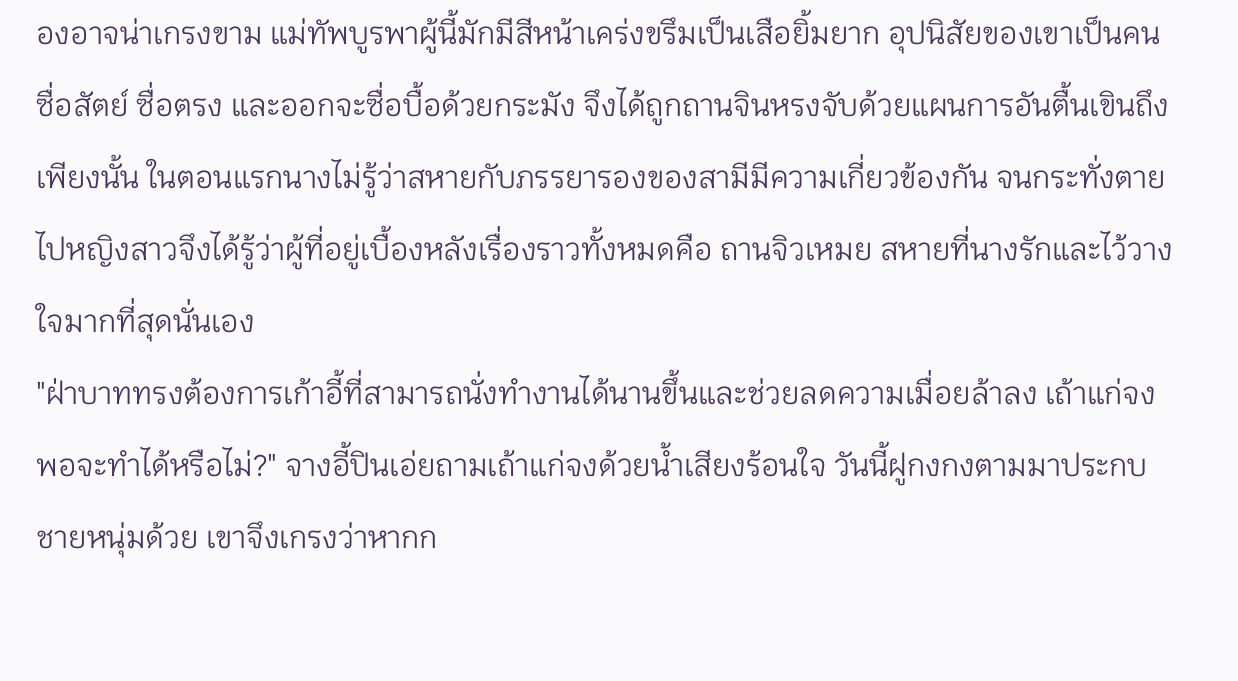องอาจน่าเกรงขาม แม่ทัพบูรพาผู้นี้มักมีสีหน้าเคร่งขรึมเป็นเสือยิ้มยาก อุปนิสัยของเขาเป็นคนซื่อสัตย์ ซื่อตรง และออกจะซื่อบื้อด้วยกระมัง จึงได้ถูกถานจินหรงจับด้วยแผนการอันตื้นเขินถึงเพียงนั้น ในตอนแรกนางไม่รู้ว่าสหายกับภรรยารองของสามีมีความเกี่ยวข้องกัน จนกระทั่งตายไปหญิงสาวจึงได้รู้ว่าผู้ที่อยู่เบื้องหลังเรื่องราวทั้งหมดคือ ถานจิวเหมย สหายที่นางรักและไว้วางใจมากที่สุดนั่นเอง
"ฝ่าบาททรงต้องการเก้าอี้ที่สามารถนั่งทำงานได้นานขึ้นและช่วยลดความเมื่อยล้าลง เถ้าแก่จงพอจะทำได้หรือไม่?" จางอี้ปินเอ่ยถามเถ้าแก่จงด้วยน้ำเสียงร้อนใจ วันนี้ฝูกงกงตามมาประกบชายหนุ่มด้วย เขาจึงเกรงว่าหากก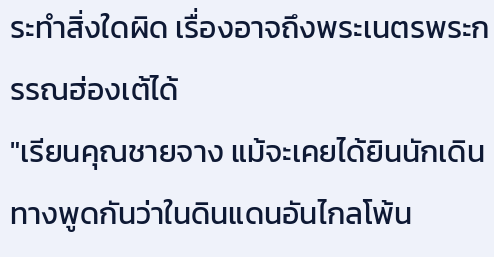ระทำสิ่งใดผิด เรื่องอาจถึงพระเนตรพระกรรณฮ่องเต้ได้
"เรียนคุณชายจาง แม้จะเคยได้ยินนักเดินทางพูดกันว่าในดินแดนอันไกลโพ้น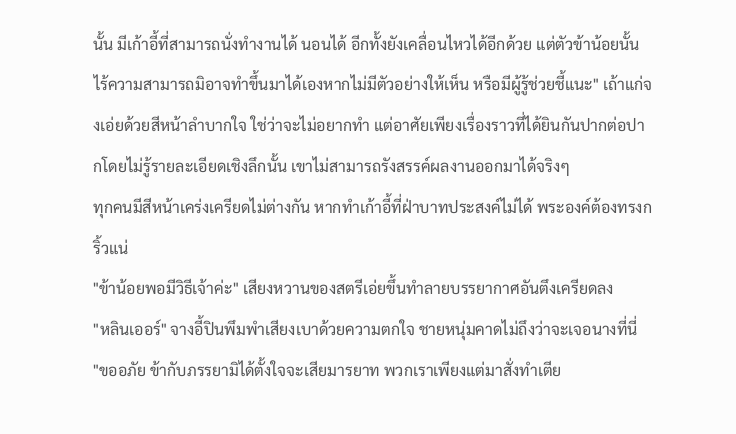นั้น มีเก้าอี้ที่สามารถนั่งทำงานได้ นอนได้ อีกทั้งยังเคลื่อนไหวได้อีกด้วย แต่ตัวข้าน้อยนั้นไร้ความสามารถมิอาจทำขึ้นมาได้เองหากไม่มีตัวอย่างให้เห็น หรือมีผู้รู้ช่วยชี้แนะ" เถ้าแก่จงเอ่ยด้วยสีหน้าลำบากใจ ใช่ว่าจะไม่อยากทำ แต่อาศัยเพียงเรื่องราวที่ได้ยินกันปากต่อปากโดยไม่รู้รายละเอียดเชิงลึกนั้น เขาไม่สามารถรังสรรค์ผลงานออกมาได้จริงๆ
ทุกคนมีสีหน้าเคร่งเครียดไม่ต่างกัน หากทำเก้าอี้ที่ฝ่าบาทประสงค์ไม่ได้ พระองค์ต้องทรงกริ้วแน่
"ข้าน้อยพอมีวิธีเจ้าค่ะ" เสียงหวานของสตรีเอ่ยขึ้นทำลายบรรยากาศอันตึงเครียดลง
"หลินเออร์" จางอี้ปินพึมพำเสียงเบาด้วยความตกใจ ชายหนุ่มคาดไม่ถึงว่าจะเจอนางที่นี่
"ขออภัย ข้ากับภรรยามิได้ตั้งใจจะเสียมารยาท พวกเราเพียงแต่มาสั่งทำเตีย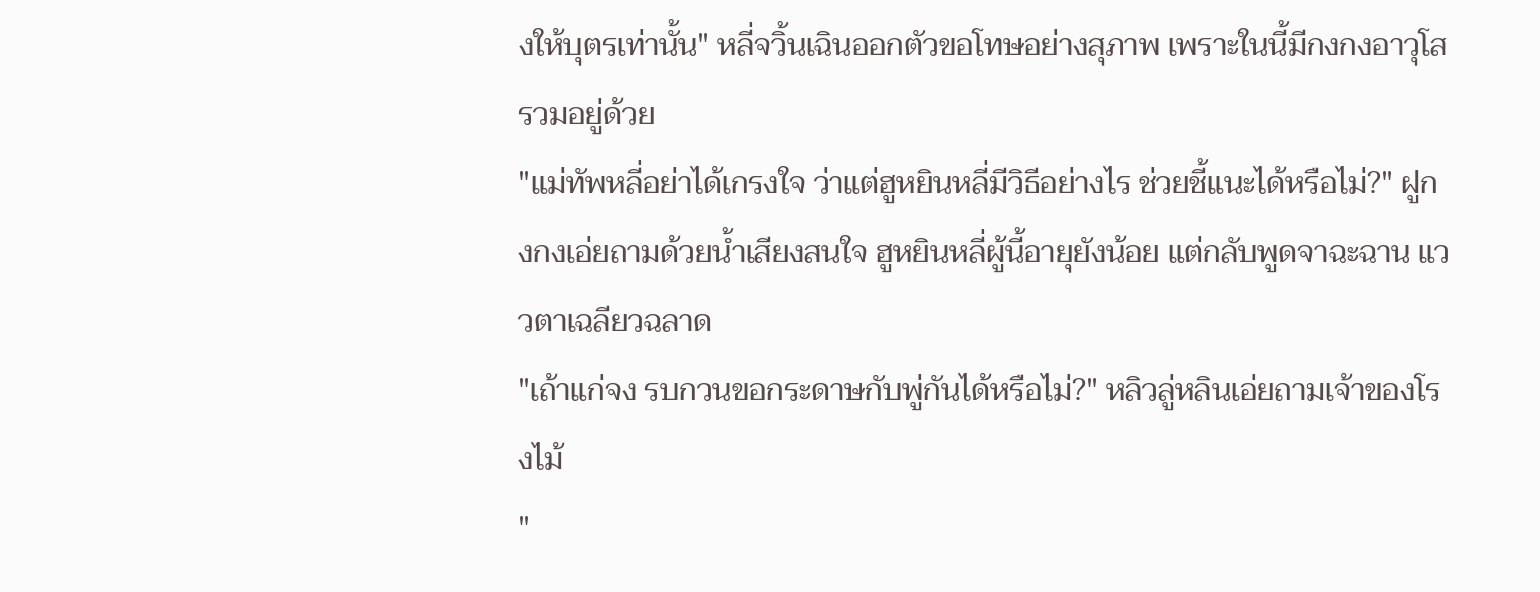งให้บุตรเท่านั้น" หลี่จวิ้นเฉินออกตัวขอโทษอย่างสุภาพ เพราะในนี้มีกงกงอาวุโสรวมอยู่ด้วย
"แม่ทัพหลี่อย่าได้เกรงใจ ว่าแต่ฮูหยินหลี่มีวิธีอย่างไร ช่วยชี้แนะได้หรือไม่?" ฝูกงกงเอ่ยถามด้วยน้ำเสียงสนใจ ฮูหยินหลี่ผู้นี้อายุยังน้อย แต่กลับพูดจาฉะฉาน แววตาเฉลียวฉลาด
"เถ้าแก่จง รบกวนขอกระดาษกับพู่กันได้หรือไม่?" หลิวลู่หลินเอ่ยถามเจ้าของโรงไม้
"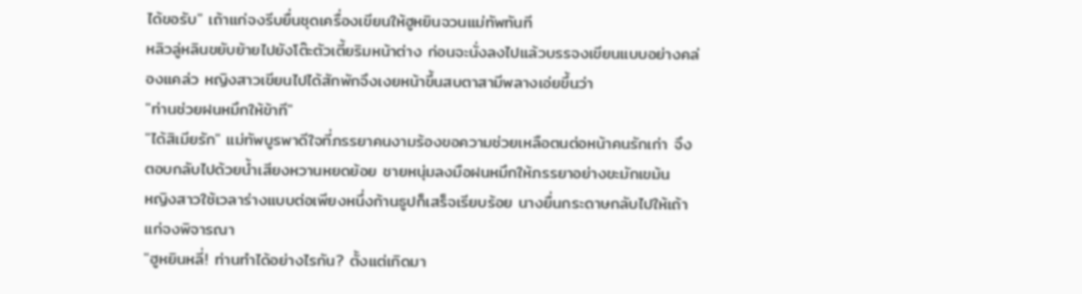ได้ขอรับ" เถ้าแก่จงรีบยื่นชุดเครื่องเขียนให้ฮูหยินจวนแม่ทัพทันที
หลิวลู่หลินขยับย้ายไปยังโต๊ะตัวเตี้ยริมหน้าต่าง ก่อนจะนั่งลงไปแล้วบรรจงเขียนแบบอย่างคล่องแคล่ว หญิงสาวเขียนไปได้สักพักจึงเงยหน้าขึ้นสบตาสามีพลางเอ่ยขึ้นว่า
"ท่านช่วยฝนหมึกให้ข้าที"
"ได้สิเมียรัก" แม่ทัพบูรพาดีใจที่ภรรยาคนงามร้องขอความช่วยเหลือตนต่อหน้าคนรักเก่า จึงตอบกลับไปด้วยน้ำเสียงหวานหยดย้อย ชายหนุ่มลงมือฝนหมึกให้ภรรยาอย่างขะมักเขม้น
หญิงสาวใช้เวลาร่างแบบต่อเพียงหนึ่งก้านธูปก็เสร็จเรียบร้อย นางยื่นกระดาษกลับไปให้เถ้าแก่จงพิจารณา
"ฮูหยินหลี่! ท่านทำได้อย่างไรกัน? ตั้งแต่เกิดมา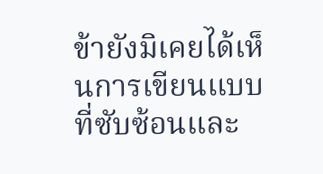ข้ายังมิเคยได้เห็นการเขียนแบบที่ซับซ้อนและ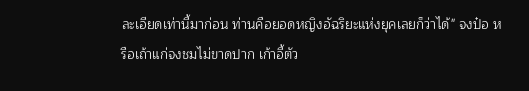ละเอียดเท่านี้มาก่อน ท่านคือยอดหญิงอัฉริยะแห่งยุคเลยก็ว่าได้" จงป๋อ หรือเถ้าแก่จงชมไม่ขาดปาก เก้าอี้ตัว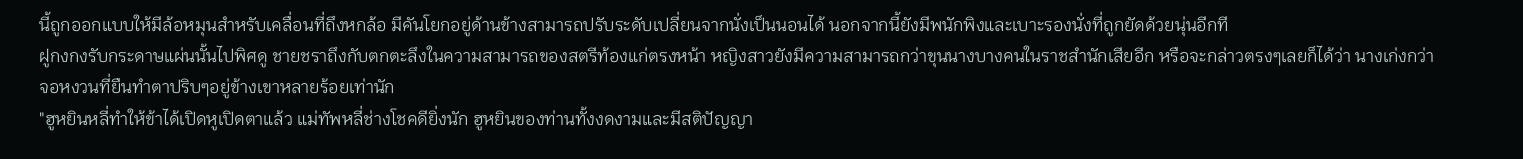นี้ถูกออกแบบให้มีล้อหมุนสำหรับเคลื่อนที่ถึงหกล้อ มีคันโยกอยู่ด้านข้างสามารถปรับระดับเปลี่ยนจากนั่งเป็นนอนได้ นอกจากนี้ยังมีพนักพิงและเบาะรองนั่งที่ถูกยัดด้วยนุ่นอีกที
ฝูกงกงรับกระดาษแผ่นนั้นไปพิศดู ชายชราถึงกับตกตะลึงในความสามารถของสตรีท้องแก่ตรงหน้า หญิงสาวยังมีความสามารถกว่าขุนนางบางคนในราชสำนักเสียอีก หรือจะกล่าวตรงๆเลยก็ได้ว่า นางเก่งกว่าจอหงวนที่ยืนทำตาปริบๆอยู่ข้างเขาหลายร้อยเท่านัก
"ฮูหยินหลี่ทำให้ข้าได้เปิดหูเปิดตาแล้ว แม่ทัพหลี่ช่างโชคดียิ่งนัก ฮูหยินของท่านทั้งงดงามและมีสติปัญญา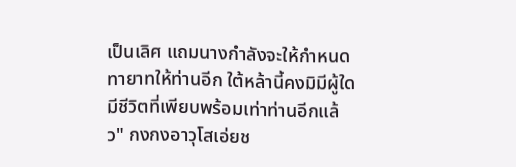เป็นเลิศ แถมนางกำลังจะให้กำหนดทายาทให้ท่านอีก ใต้หล้านี้คงมิมีผู้ใดมีชีวิตที่เพียบพร้อมเท่าท่านอีกแล้ว" กงกงอาวุโสเอ่ยช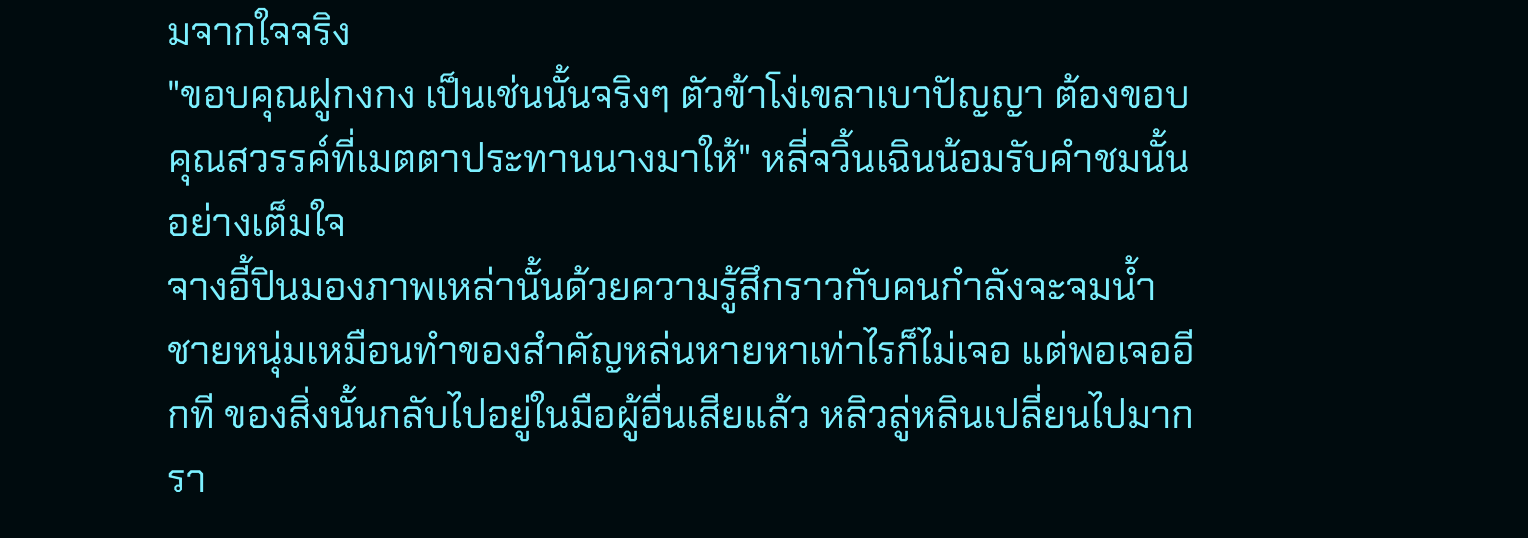มจากใจจริง
"ขอบคุณฝูกงกง เป็นเช่นนั้นจริงๆ ตัวข้าโง่เขลาเบาปัญญา ต้องขอบคุณสวรรค์ที่เมตตาประทานนางมาให้" หลี่จวิ้นเฉินน้อมรับคำชมนั้นอย่างเต็มใจ
จางอี้ปินมองภาพเหล่านั้นด้วยความรู้สึกราวกับคนกำลังจะจมน้ำ ชายหนุ่มเหมือนทำของสำคัญหล่นหายหาเท่าไรก็ไม่เจอ แต่พอเจออีกที ของสิ่งนั้นกลับไปอยู่ในมือผู้อื่นเสียแล้ว หลิวลู่หลินเปลี่ยนไปมากรา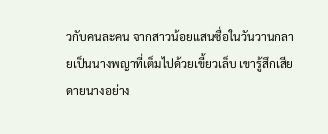วกับคนละคน จากสาวน้อยแสนซื่อในวันวานกลายเป็นนางพญาที่เต็มไปด้วยเขี้ยวเล็บ เขารู้สึกเสียดายนางอย่าง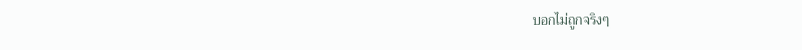บอกไม่ถูกจริงๆ